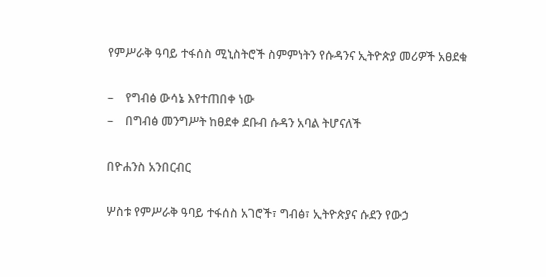የምሥራቅ ዓባይ ተፋሰስ ሚኒስትሮች ስምምነትን የሱዳንና ኢትዮጵያ መሪዎች አፀደቁ

–    የግብፅ ውሳኔ እየተጠበቀ ነው
–    በግብፅ መንግሥት ከፀደቀ ደቡብ ሱዳን አባል ትሆናለች

በዮሐንስ አንበርብር

ሦስቱ የምሥራቅ ዓባይ ተፋሰስ አገሮች፣ ግብፅ፣ ኢትዮጵያና ሱደን የውኃ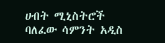ሀብት ሚኒስትሮች ባለፈው ሳምንት አዲስ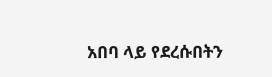አበባ ላይ የደረሱበትን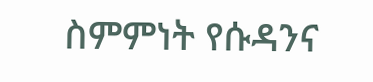ስምምነት የሱዳንና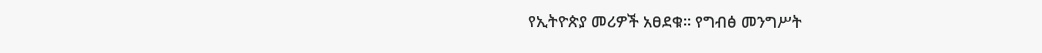የኢትዮጵያ መሪዎች አፀደቁ፡፡ የግብፅ መንግሥት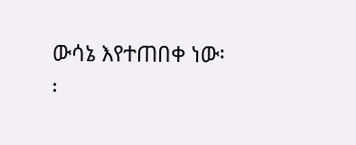ውሳኔ እየተጠበቀ ነው፡፡